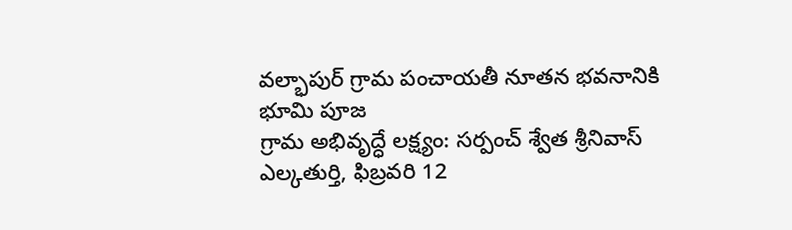వల్భాపుర్ గ్రామ పంచాయతీ నూతన భవనానికి భూమి పూజ
గ్రామ అభివృద్ధే లక్ష్యం: సర్పంచ్ శ్వేత శ్రీనివాస్
ఎల్కతుర్తి, ఫిబ్రవరి 12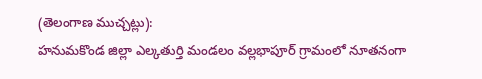(తెలంగాణ ముచ్చట్లు):
హనుమకొండ జిల్లా ఎల్కతుర్తి మండలం వల్లభాపూర్ గ్రామంలో నూతనంగా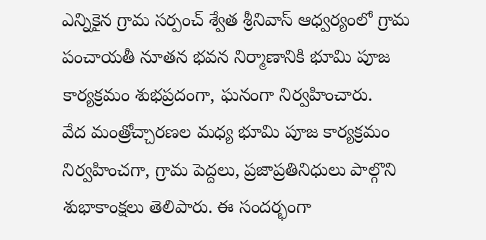ఎన్నికైన గ్రామ సర్పంచ్ శ్వేత శ్రీనివాస్ ఆధ్వర్యంలో గ్రామ పంచాయతీ నూతన భవన నిర్మాణానికి భూమి పూజ కార్యక్రమం శుభప్రదంగా, ఘనంగా నిర్వహించారు.
వేద మంత్రోచ్చారణల మధ్య భూమి పూజ కార్యక్రమం నిర్వహించగా, గ్రామ పెద్దలు, ప్రజాప్రతినిధులు పాల్గొని శుభాకాంక్షలు తెలిపారు. ఈ సందర్భంగా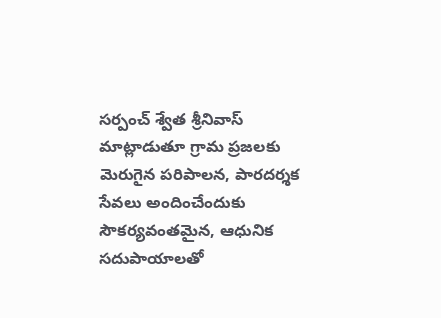సర్పంచ్ శ్వేత శ్రీనివాస్ మాట్లాడుతూ గ్రామ ప్రజలకు మెరుగైన పరిపాలన, పారదర్శక సేవలు అందించేందుకు సౌకర్యవంతమైన, ఆధునిక సదుపాయాలతో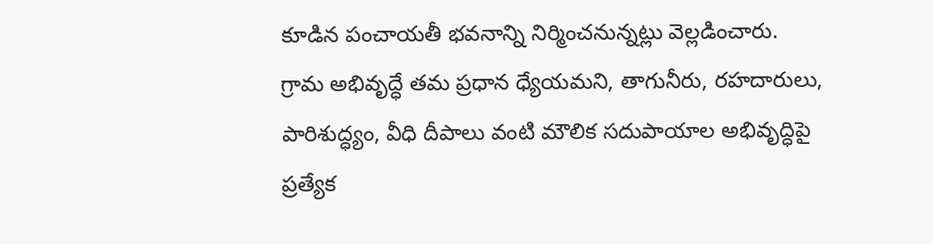కూడిన పంచాయతీ భవనాన్ని నిర్మించనున్నట్లు వెల్లడించారు.
గ్రామ అభివృద్ధే తమ ప్రధాన ధ్యేయమని, తాగునీరు, రహదారులు, పారిశుద్ధ్యం, వీధి దీపాలు వంటి మౌలిక సదుపాయాల అభివృద్ధిపై ప్రత్యేక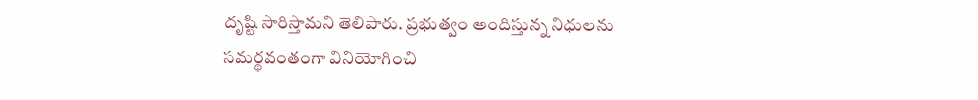దృష్టి సారిస్తామని తెలిపారు. ప్రభుత్వం అందిస్తున్న నిధులను సమర్థవంతంగా వినియోగించి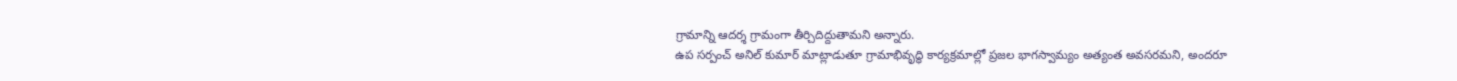గ్రామాన్ని ఆదర్శ గ్రామంగా తీర్చిదిద్దుతామని అన్నారు.
ఉప సర్పంచ్ అనిల్ కుమార్ మాట్లాడుతూ గ్రామాభివృద్ధి కార్యక్రమాల్లో ప్రజల భాగస్వామ్యం అత్యంత అవసరమని, అందరూ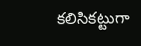కలిసికట్టుగా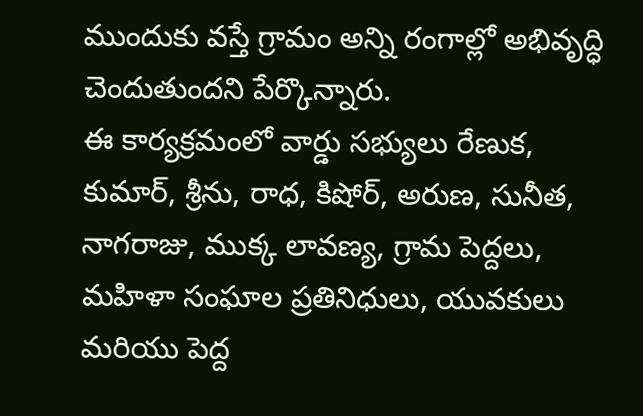ముందుకు వస్తే గ్రామం అన్ని రంగాల్లో అభివృద్ధి చెందుతుందని పేర్కొన్నారు.
ఈ కార్యక్రమంలో వార్డు సభ్యులు రేణుక, కుమార్, శ్రీను, రాధ, కిషోర్, అరుణ, సునీత, నాగరాజు, ముక్క లావణ్య, గ్రామ పెద్దలు, మహిళా సంఘాల ప్రతినిధులు, యువకులు మరియు పెద్ద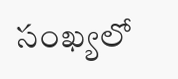సంఖ్యలో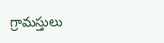గ్రామస్తులు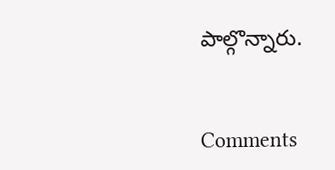పాల్గొన్నారు.


Comments